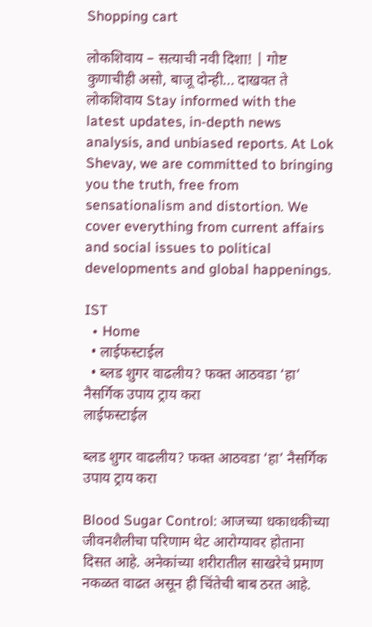Shopping cart

लोकशिवाय – सत्याची नवी दिशा! | गोष्ट कुणाचीही असो, बाजू दोन्ही... दाखवत ते लोकशिवाय Stay informed with the latest updates, in-depth news analysis, and unbiased reports. At Lok Shevay, we are committed to bringing you the truth, free from sensationalism and distortion. We cover everything from current affairs and social issues to political developments and global happenings.

IST
  • Home
  • लाईफस्टाईल
  • ब्लड शुगर वाढलीय? फक्त आठवडा ‘हा’ नैसर्गिक उपाय ट्राय करा
लाईफस्टाईल

ब्लड शुगर वाढलीय? फक्त आठवडा ‘हा’ नैसर्गिक उपाय ट्राय करा

Blood Sugar Control: आजच्या धकाधकीच्या जीवनशैलीचा परिणाम थेट आरोग्यावर होताना दिसत आहे. अनेकांच्या शरीरातील साखरेचे प्रमाण नकळत वाढत असून ही चिंतेची बाब ठरत आहे.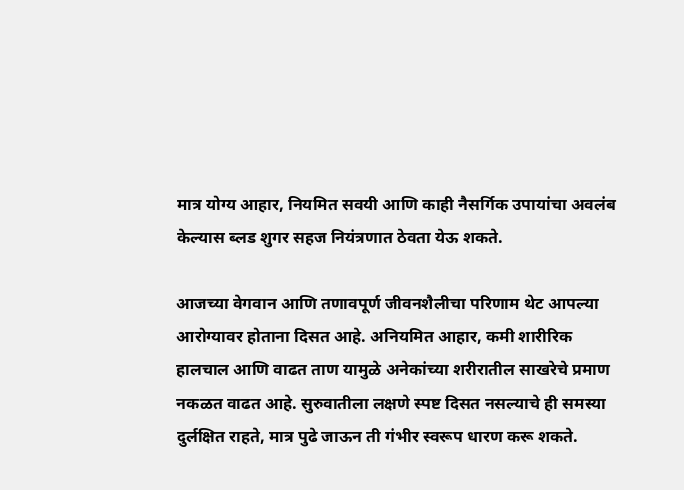मात्र योग्य आहार, नियमित सवयी आणि काही नैसर्गिक उपायांचा अवलंब केल्यास ब्लड शुगर सहज नियंत्रणात ठेवता येऊ शकते.

आजच्या वेगवान आणि तणावपूर्ण जीवनशैलीचा परिणाम थेट आपल्या आरोग्यावर होताना दिसत आहे. अनियमित आहार, कमी शारीरिक हालचाल आणि वाढत ताण यामुळे अनेकांच्या शरीरातील साखरेचे प्रमाण नकळत वाढत आहे. सुरुवातीला लक्षणे स्पष्ट दिसत नसल्याचे ही समस्या दुर्लक्षित राहते, मात्र पुढे जाऊन ती गंभीर स्वरूप धारण करू शकते.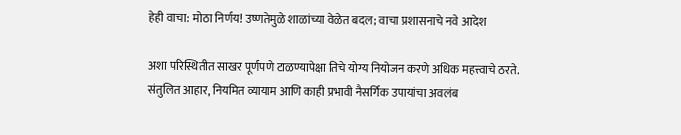हेही वाचा: मोठा निर्णय! उष्णतेमुळे शाळांच्या वेळेत बदल; वाचा प्रशासनाचे नवे आदेश

अशा परिस्थितीत साखर पूर्णपणे टाळण्यापेक्षा तिचे योग्य नियोजन करणे अधिक महत्त्वाचे ठरते. संतुलित आहार, नियमित व्यायाम आणि काही प्रभावी नैसर्गिक उपायांचा अवलंब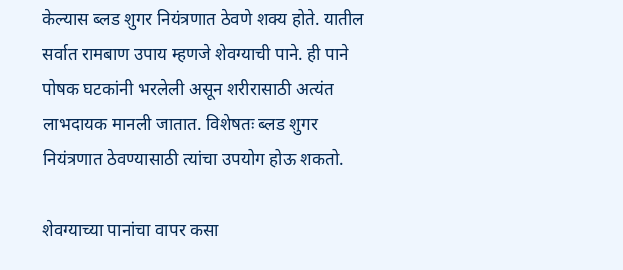केल्यास ब्लड शुगर नियंत्रणात ठेवणे शक्य होते. यातील सर्वात रामबाण उपाय म्हणजे शेवग्याची पाने. ही पाने पोषक घटकांनी भरलेली असून शरीरासाठी अत्यंत लाभदायक मानली जातात. विशेषतः ब्लड शुगर नियंत्रणात ठेवण्यासाठी त्यांचा उपयोग होऊ शकतो.

शेवग्याच्या पानांचा वापर कसा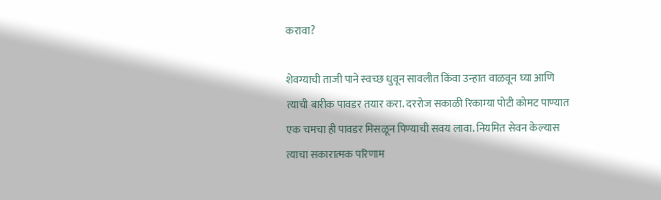करावा?

शेवग्याची ताजी पाने स्वच्छ धुवून सावलीत किंवा उन्हात वाळवून घ्या आणि त्याची बारीक पावडर तयार करा. दररोज सकाळी रिकाम्या पोटी कोमट पाण्यात एक चमचा ही पावडर मिसळून पिण्याची सवय लावा. नियमित सेवन केल्यास त्याचा सकारात्मक परिणाम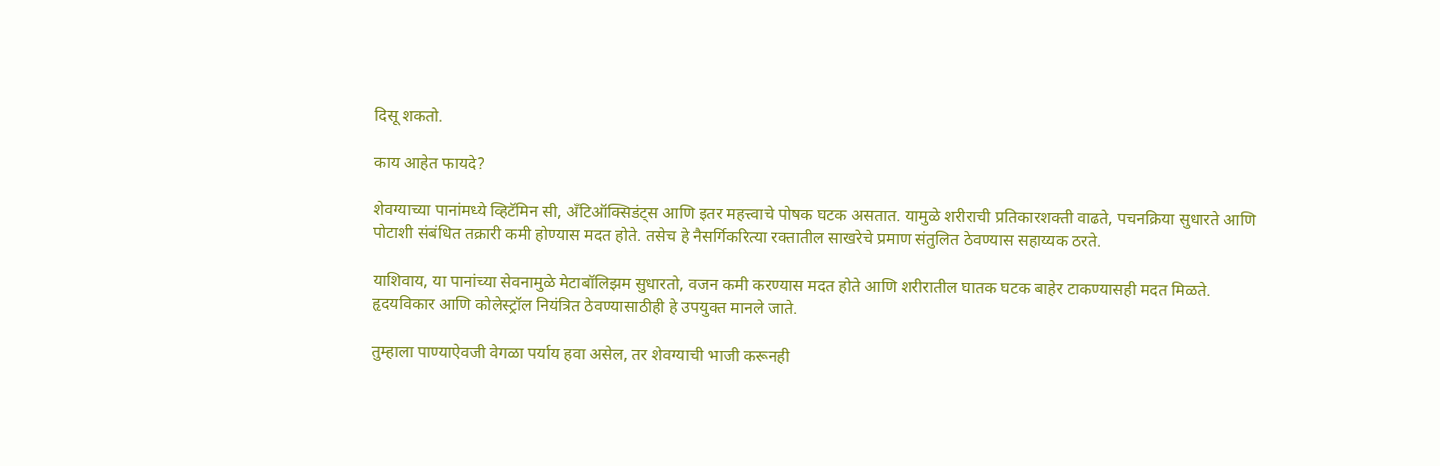दिसू शकतो.

काय आहेत फायदे?

शेवग्याच्या पानांमध्ये व्हिटॅमिन सी, अँटिऑक्सिडंट्स आणि इतर महत्त्वाचे पोषक घटक असतात. यामुळे शरीराची प्रतिकारशक्ती वाढते, पचनक्रिया सुधारते आणि पोटाशी संबंधित तक्रारी कमी होण्यास मदत होते. तसेच हे नैसर्गिकरित्या रक्तातील साखरेचे प्रमाण संतुलित ठेवण्यास सहाय्यक ठरते.

याशिवाय, या पानांच्या सेवनामुळे मेटाबॉलिझम सुधारतो, वजन कमी करण्यास मदत होते आणि शरीरातील घातक घटक बाहेर टाकण्यासही मदत मिळते. हृदयविकार आणि कोलेस्ट्रॉल नियंत्रित ठेवण्यासाठीही हे उपयुक्त मानले जाते.

तुम्हाला पाण्याऐवजी वेगळा पर्याय हवा असेल, तर शेवग्याची भाजी करूनही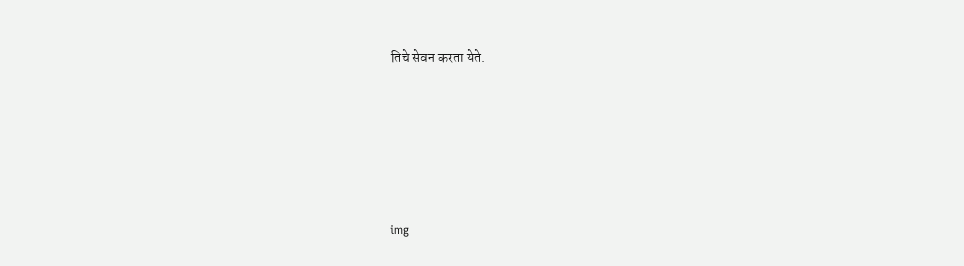तिचे सेवन करता येते.





img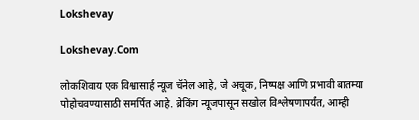Lokshevay

Lokshevay.Com

लोकशिवाय एक विश्वासार्ह न्यूज चॅनेल आहे, जे अचूक, निष्पक्ष आणि प्रभावी बातम्या पोहोचवण्यासाठी समर्पित आहे. ब्रेकिंग न्यूजपासून सखोल विश्लेषणापर्यंत, आम्ही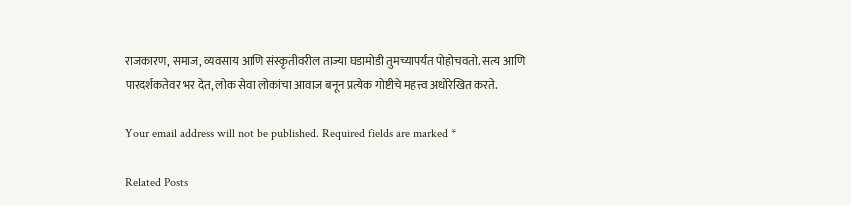राजकारण, समाज, व्यवसाय आणि संस्कृतीवरील ताज्या घडामोडी तुमच्यापर्यंत पोहोचवतो. सत्य आणि पारदर्शकतेवर भर देत, लोक सेवा लोकांचा आवाज बनून प्रत्येक गोष्टीचे महत्त्व अधोरेखित करते.

Your email address will not be published. Required fields are marked *

Related Posts